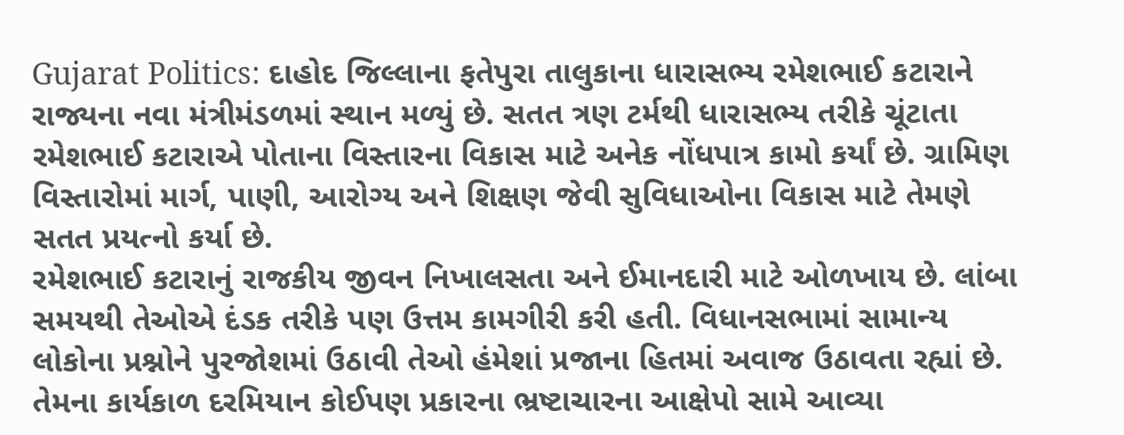Gujarat Politics: દાહોદ જિલ્લાના ફતેપુરા તાલુકાના ધારાસભ્ય રમેશભાઈ કટારાને રાજ્યના નવા મંત્રીમંડળમાં સ્થાન મળ્યું છે. સતત ત્રણ ટર્મથી ધારાસભ્ય તરીકે ચૂંટાતા રમેશભાઈ કટારાએ પોતાના વિસ્તારના વિકાસ માટે અનેક નોંધપાત્ર કામો કર્યાં છે. ગ્રામિણ વિસ્તારોમાં માર્ગ, પાણી, આરોગ્ય અને શિક્ષણ જેવી સુવિધાઓના વિકાસ માટે તેમણે સતત પ્રયત્નો કર્યા છે.
રમેશભાઈ કટારાનું રાજકીય જીવન નિખાલસતા અને ઈમાનદારી માટે ઓળખાય છે. લાંબા સમયથી તેઓએ દંડક તરીકે પણ ઉત્તમ કામગીરી કરી હતી. વિધાનસભામાં સામાન્ય લોકોના પ્રશ્નોને પુરજોશમાં ઉઠાવી તેઓ હંમેશાં પ્રજાના હિતમાં અવાજ ઉઠાવતા રહ્યાં છે. તેમના કાર્યકાળ દરમિયાન કોઈપણ પ્રકારના ભ્રષ્ટાચારના આક્ષેપો સામે આવ્યા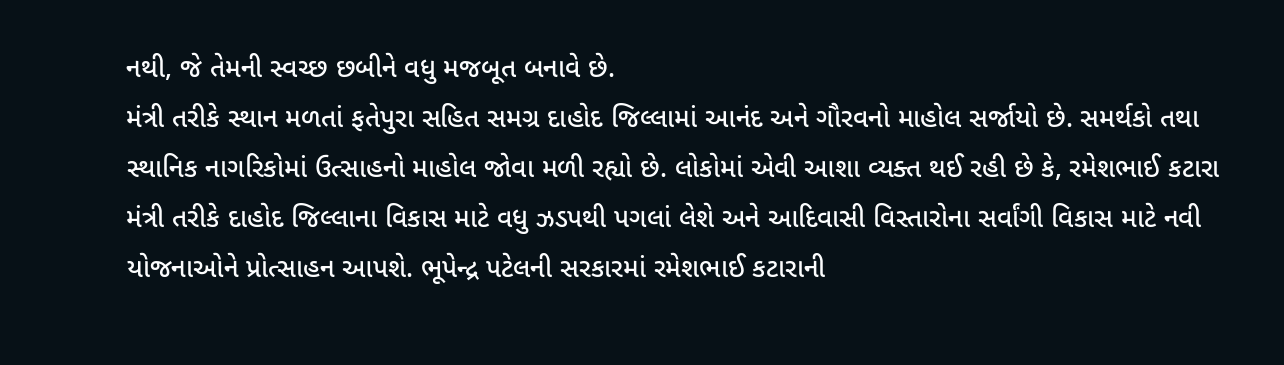નથી, જે તેમની સ્વચ્છ છબીને વધુ મજબૂત બનાવે છે.
મંત્રી તરીકે સ્થાન મળતાં ફતેપુરા સહિત સમગ્ર દાહોદ જિલ્લામાં આનંદ અને ગૌરવનો માહોલ સર્જાયો છે. સમર્થકો તથા સ્થાનિક નાગરિકોમાં ઉત્સાહનો માહોલ જોવા મળી રહ્યો છે. લોકોમાં એવી આશા વ્યક્ત થઈ રહી છે કે, રમેશભાઈ કટારા મંત્રી તરીકે દાહોદ જિલ્લાના વિકાસ માટે વધુ ઝડપથી પગલાં લેશે અને આદિવાસી વિસ્તારોના સર્વાંગી વિકાસ માટે નવી યોજનાઓને પ્રોત્સાહન આપશે. ભૂપેન્દ્ર પટેલની સરકારમાં રમેશભાઈ કટારાની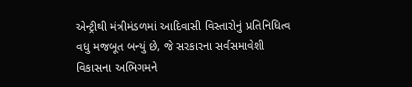એન્ટ્રીથી મંત્રીમંડળમાં આદિવાસી વિસ્તારોનું પ્રતિનિધિત્વ વધુ મજબૂત બન્યું છે, જે સરકારના સર્વસમાવેશી વિકાસના અભિગમને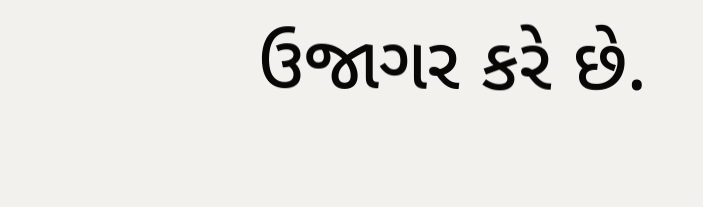ઉજાગર કરે છે.